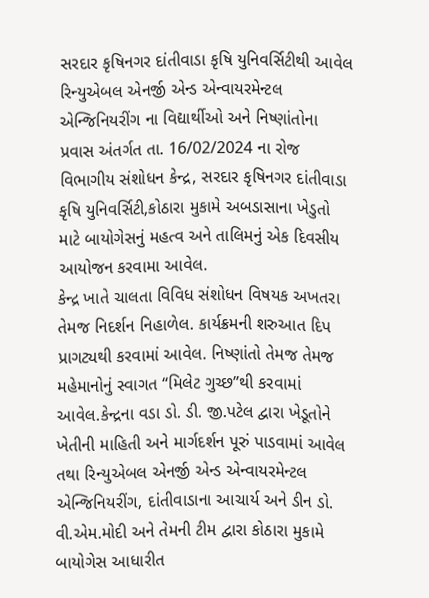સરદાર કૃષિનગર દાંતીવાડા કૃષિ યુનિવર્સિટીથી આવેલ રિન્યુએબલ એનર્જી એન્ડ એન્વાયરમેન્ટલ એન્જિનિયરીંગ ના વિદ્યાર્થીઓ અને નિષ્ણાંતોના પ્રવાસ અંતર્ગત તા. 16/02/2024 ના રોજ વિભાગીય સંશોધન કેન્દ્ર, સરદાર કૃષિનગર દાંતીવાડા કૃષિ યુનિવર્સિટી,કોઠારા મુકામે અબડાસાના ખેડુતો માટે બાયોગેસનું મહત્વ અને તાલિમનું એક દિવસીય આયોજન કરવામા આવેલ.
કેન્દ્ર ખાતે ચાલતા વિવિધ સંશોધન વિષયક અખતરા તેમજ નિદર્શન નિહાળેલ. કાર્યક્રમની શરુઆત દિપ પ્રાગટ્યથી કરવામાં આવેલ. નિષ્ણાંતો તેમજ તેમજ મહેમાનોનું સ્વાગત “મિલેટ ગુચ્છ”થી કરવામાં આવેલ.કેન્દ્રના વડા ડો. ડી. જી.પટેલ દ્વારા ખેડૂતોને ખેતીની માહિતી અને માર્ગદર્શન પૂરું પાડવામાં આવેલ તથા રિન્યુએબલ એનર્જી એન્ડ એન્વાયરમેન્ટલ એન્જિનિયરીંગ, દાંતીવાડાના આચાર્ય અને ડીન ડો. વી.એમ.મોદી અને તેમની ટીમ દ્વારા કોઠારા મુકામે બાયોગેસ આધારીત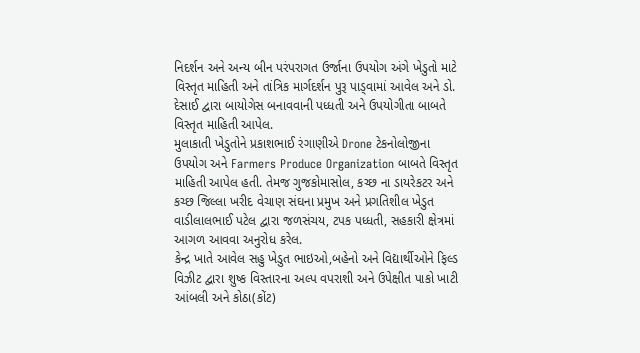નિદર્શન અને અન્ય બીન પરંપરાગત ઉર્જાના ઉપયોગ અંગે ખેડુતો માટે વિસ્તૃત માહિતી અને તાંત્રિક માર્ગદર્શન પુરૂ પાડ્વામાં આવેલ અને ડો. દેસાઈ દ્વારા બાયોગેસ બનાવવાની પધ્ધતી અને ઉપયોગીતા બાબતે વિસ્તૃત માહિતી આપેલ.
મુલાકાતી ખેડુતોને પ્રકાશભાઈ રંગાણીએ Drone ટેકનોલોજીના ઉપયોગ અને Farmers Produce Organization બાબતે વિસ્તૃત માહિતી આપેલ હતી. તેમજ ગુજકોમાસોલ, કચ્છ ના ડાયરેકટર અને કચ્છ જિલ્લા ખરીદ વેચાણ સંઘના પ્રમુખ અને પ્રગતિશીલ ખેડુત વાડીલાલભાઈ પટેલ દ્વારા જળસંચય, ટપક પધ્ધતી, સહકારી ક્ષેત્રમાં આગળ આવવા અનુરોધ કરેલ.
કેન્દ્ર ખાતે આવેલ સહુ ખેડુત ભાઇઓ,બહેનો અને વિદ્યાર્થીઓને ફિલ્ડ વિઝીટ દ્વારા શુષ્ક વિસ્તારના અલ્પ વપરાશી અને ઉપેક્ષીત પાકો ખાટી આંબલી અને કોઠા(કોંટ)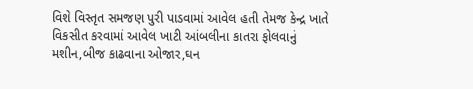વિશે વિસ્તૃત સમજણ પુરી પાડવામાં આવેલ હતી તેમજ કેન્દ્ર ખાતે વિકસીત કરવામાં આવેલ ખાટી આંબલીના કાતરા ફોલવાનું મશીન,બીજ કાઢવાના ઓજાર,ઘન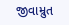જીવામ્રુત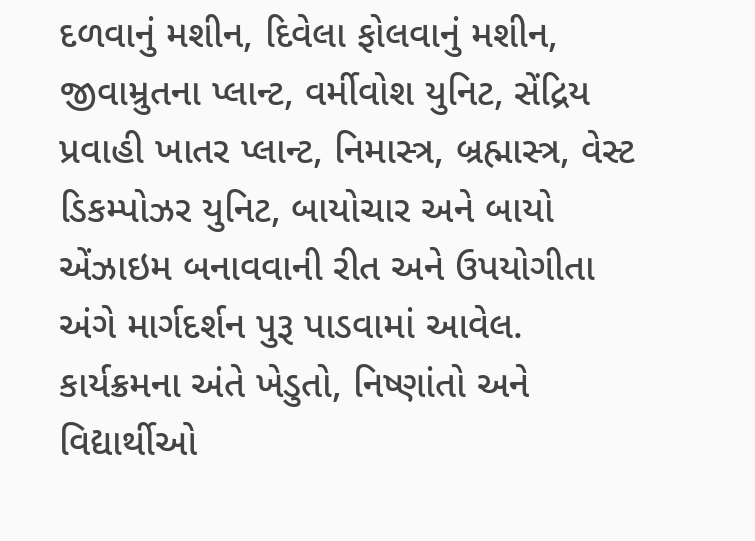દળવાનું મશીન, દિવેલા ફોલવાનું મશીન, જીવામ્રુતના પ્લાન્ટ, વર્મીવોશ યુનિટ, સેંદ્રિય પ્રવાહી ખાતર પ્લાન્ટ, નિમાસ્ત્ર, બ્રહ્માસ્ત્ર, વેસ્ટ ડિકમ્પોઝર યુનિટ, બાયોચાર અને બાયો એંઝાઇમ બનાવવાની રીત અને ઉપયોગીતા અંગે માર્ગદર્શન પુરૂ પાડવામાં આવેલ.
કાર્યક્રમના અંતે ખેડુતો, નિષ્ણાંતો અને વિદ્યાર્થીઓ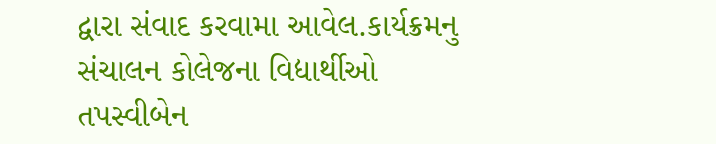દ્વારા સંવાદ કરવામા આવેલ.કાર્યક્રમનુ સંચાલન કોલેજના વિદ્યાર્થીઓ તપસ્વીબેન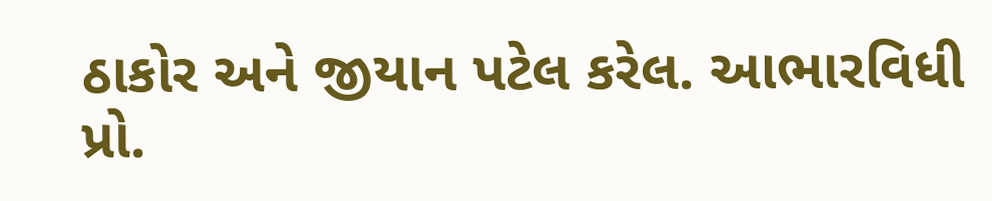ઠાકોર અને જીયાન પટેલ કરેલ. આભારવિધી પ્રો.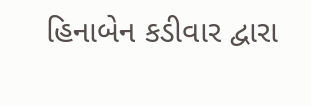હિનાબેન કડીવાર દ્વારા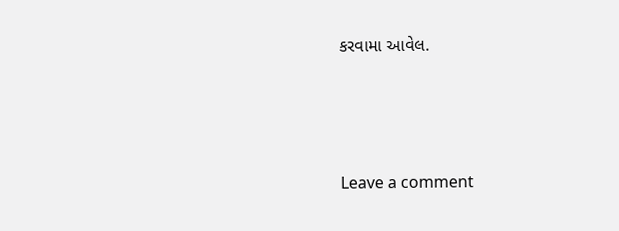કરવામા આવેલ.






Leave a comment